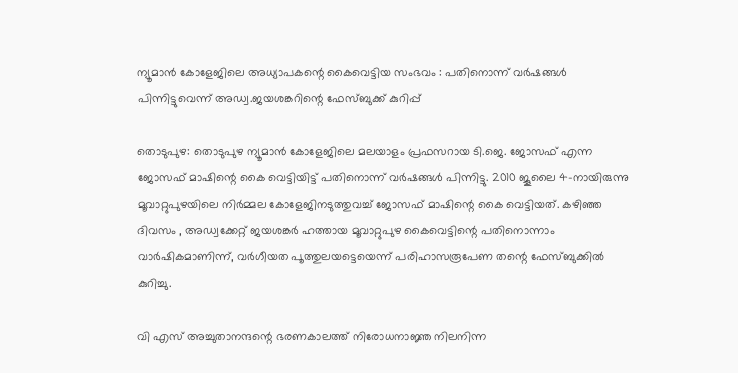ന്യൂമാന്‍ കോളേജിലെ അധ്യാപകന്റെ കൈവെട്ടിയ സംഭവം : പതിനൊന്ന് വര്‍ഷങ്ങള്‍ പിന്നിട്ടുവെന്ന് അഡ്വ.ജയശങ്കറിന്റെ ഫേസ്ബുക്ക് കുറിപ്പ്

തൊടുപുഴ: തൊടുപുഴ ന്യൂമാന്‍ കോളേജിലെ മലയാളം പ്രഫസറായ ടി.ജെ. ജോസഫ് എന്ന ജോസഫ് മാഷിന്റെ കൈ വെട്ടിയിട്ട് പതിനൊന്ന് വര്‍ഷങ്ങള്‍ പിന്നിട്ടു. 2010 ജൂലൈ 4-നായിരുന്നു മൂവാറ്റുപുഴയിലെ നിര്‍മ്മല കോളേജിനടുത്തുവച്ച് ജോസഫ് മാഷിന്റെ കൈ വെട്ടിയത്. കഴിഞ്ഞ ദിവസം , അഡ്വക്കേറ്റ് ജയശങ്കര്‍ ഹത്തായ മൂവാറ്റുപുഴ കൈവെട്ടിന്റെ പതിനൊന്നാം വാര്‍ഷികമാണിന്ന്, വര്‍ഗീയത പൂത്തുലയട്ടെയെന്ന് പരിഹാസരൂപേണ തന്റെ ഫേസ്ബുക്കില്‍ കുറിച്ചു.

വി എസ് അച്ചുതാനന്ദന്റെ ഭരണകാലത്ത് നിരോധനാജ്ഞ നിലനിന്ന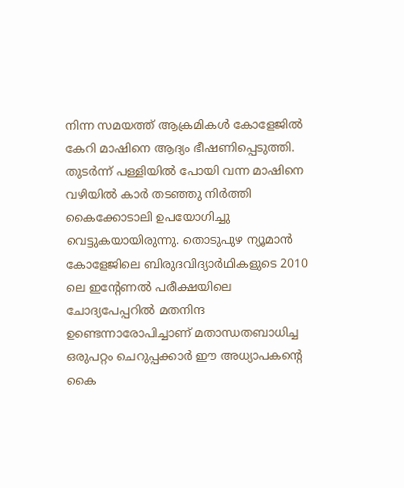നിന്ന സമയത്ത് ആക്രമികള്‍ കോളേജില്‍ കേറി മാഷിനെ ആദ്യം ഭീഷണിപ്പെടുത്തി. തുടര്‍ന്ന് പള്ളിയില്‍ പോയി വന്ന മാഷിനെ വഴിയില്‍ കാര്‍ തടഞ്ഞു നിര്‍ത്തി കൈക്കോടാലി ഉപയോഗിച്ചു വെട്ടുകയായിരുന്നു. തൊടുപുഴ ന്യൂമാന്‍ കോളേജിലെ ബിരുദവിദ്യാര്‍ഥികളുടെ 2010 ലെ ഇന്റേണല്‍ പരീക്ഷയിലെ ചോദ്യപേപ്പറില്‍ മതനിന്ദ ഉണ്ടെന്നാരോപിച്ചാണ് മതാന്ധതബാധിച്ച ഒരുപറ്റം ചെറുപ്പക്കാര്‍ ഈ അധ്യാപകന്റെ കൈ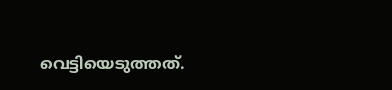വെട്ടിയെടുത്തത്.